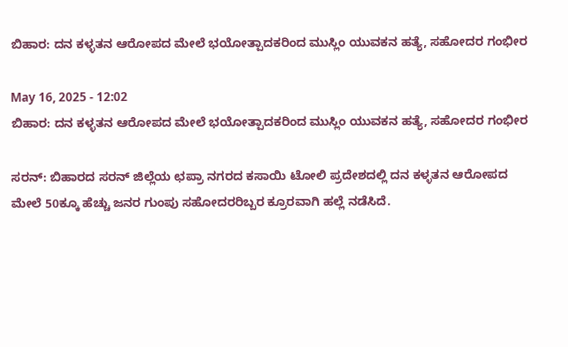ಬಿಹಾರ: ದನ ಕಳ್ಳತನ ಆರೋಪದ ಮೇಲೆ ಭಯೋತ್ಪಾದಕರಿಂದ ಮುಸ್ಲಿಂ ಯುವಕನ ಹತ್ಯೆ, ಸಹೋದರ ಗಂಭೀರ

May 16, 2025 - 12:02
ಬಿಹಾರ: ದನ ಕಳ್ಳತನ ಆರೋಪದ ಮೇಲೆ ಭಯೋತ್ಪಾದಕರಿಂದ ಮುಸ್ಲಿಂ ಯುವಕನ ಹತ್ಯೆ, ಸಹೋದರ ಗಂಭೀರ

ಸರನ್: ಬಿಹಾರದ ಸರನ್ ಜಿಲ್ಲೆಯ ಛಪ್ರಾ ನಗರದ ಕಸಾಯಿ ಟೋಲಿ ಪ್ರದೇಶದಲ್ಲಿ ದನ ಕಳ್ಳತನ ಆರೋಪದ ಮೇಲೆ 50ಕ್ಕೂ ಹೆಚ್ಚು ಜನರ ಗುಂಪು ಸಹೋದರರಿಬ್ಬರ ಕ್ರೂರವಾಗಿ ಹಲ್ಲೆ ನಡೆಸಿದೆ.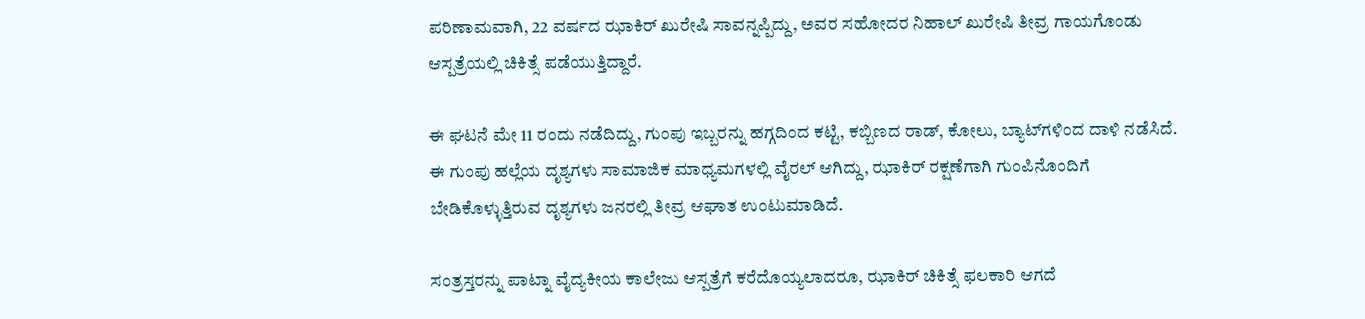ಪರಿಣಾಮವಾಗಿ, 22 ವರ್ಷದ ಝಾಕಿರ್ ಖುರೇಷಿ ಸಾವನ್ನಪ್ಪಿದ್ದು, ಅವರ ಸಹೋದರ ನಿಹಾಲ್ ಖುರೇಷಿ ತೀವ್ರ ಗಾಯಗೊಂಡು ಆಸ್ಪತ್ರೆಯಲ್ಲಿ ಚಿಕಿತ್ಸೆ ಪಡೆಯುತ್ತಿದ್ದಾರೆ.

ಈ ಘಟನೆ ಮೇ 11 ರಂದು ನಡೆದಿದ್ದು, ಗುಂಪು ಇಬ್ಬರನ್ನು ಹಗ್ಗದಿಂದ ಕಟ್ಟಿ, ಕಬ್ಬಿಣದ ರಾಡ್, ಕೋಲು, ಬ್ಯಾಟ್‌ಗಳಿಂದ ದಾಳಿ ನಡೆಸಿದೆ. ಈ ಗುಂಪು ಹಲ್ಲೆಯ ದೃಶ್ಯಗಳು ಸಾಮಾಜಿಕ ಮಾಧ್ಯಮಗಳಲ್ಲಿ ವೈರಲ್ ಆಗಿದ್ದು, ಝಾಕಿರ್ ರಕ್ಷಣೆಗಾಗಿ ಗುಂಪಿನೊಂದಿಗೆ ಬೇಡಿಕೊಳ್ಳುತ್ತಿರುವ ದೃಶ್ಯಗಳು ಜನರಲ್ಲಿ ತೀವ್ರ ಆಘಾತ ಉಂಟುಮಾಡಿದೆ.

ಸಂತ್ರಸ್ತರನ್ನು ಪಾಟ್ನಾ ವೈದ್ಯಕೀಯ ಕಾಲೇಜು ಆಸ್ಪತ್ರೆಗೆ ಕರೆದೊಯ್ಯಲಾದರೂ, ಝಾಕಿರ್ ಚಿಕಿತ್ಸೆ ಫಲಕಾರಿ ಆಗದೆ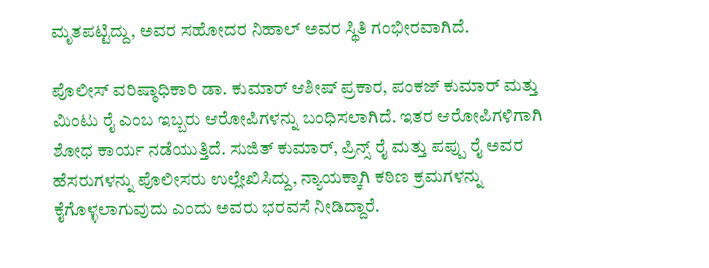ಮೃತಪಟ್ಟಿದ್ದು, ಅವರ ಸಹೋದರ ನಿಹಾಲ್ ಅವರ ಸ್ಥಿತಿ ಗಂಭೀರವಾಗಿದೆ.

ಪೊಲೀಸ್ ವರಿಷ್ಠಾಧಿಕಾರಿ ಡಾ. ಕುಮಾರ್ ಆಶೀಷ್ ಪ್ರಕಾರ, ಪಂಕಜ್ ಕುಮಾರ್ ಮತ್ತು ಮಿಂಟು ರೈ ಎಂಬ ಇಬ್ಬರು ಆರೋಪಿಗಳನ್ನು ಬಂಧಿಸಲಾಗಿದೆ. ಇತರ ಆರೋಪಿಗಳಿಗಾಗಿ ಶೋಧ ಕಾರ್ಯ ನಡೆಯುತ್ತಿದೆ. ಸುಜಿತ್ ಕುಮಾರ್, ಪ್ರಿನ್ಸ್ ರೈ ಮತ್ತು ಪಪ್ಪು ರೈ ಅವರ ಹೆಸರುಗಳನ್ನು ಪೊಲೀಸರು ಉಲ್ಲೇಖಿಸಿದ್ದು, ನ್ಯಾಯಕ್ಕಾಗಿ ಕಠಿಣ ಕ್ರಮಗಳನ್ನು ಕೈಗೊಳ್ಳಲಾಗುವುದು ಎಂದು ಅವರು ಭರವಸೆ ನೀಡಿದ್ದಾರೆ.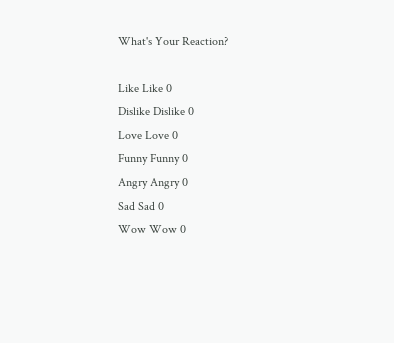What's Your Reaction?

Like Like 0
Dislike Dislike 0
Love Love 0
Funny Funny 0
Angry Angry 0
Sad Sad 0
Wow Wow 0